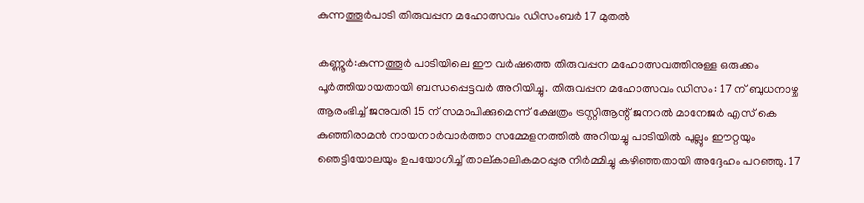കുന്നത്തൂർപാടി തിരുവപ്പന മഹോത്സവം ഡിസംബർ 17 മുതൽ

കണ്ണൂർ:കുന്നത്തൂർ പാടിയിലെ ഈ വർഷത്തെ തിരുവപ്പന മഹോത്സവത്തിനുള്ള ഒരുക്കം പൂർത്തിയായതായി ബന്ധപ്പെട്ടവർ അറിയിച്ചു. തിരുവപ്പന മഹോത്സവം ഡിസം: 17 ന് ബുധനാഴ്ച ആരംഭിച്ച് ജനുവരി 15 ന് സമാപിക്കുമെന്ന് ക്ഷേത്രം ട്രസ്റ്റിആന്റ് ജനറൽ മാനേജർ എസ് കെ കുഞ്ഞിരാമൻ നായനാർവാർത്താ സമ്മേളനത്തിൽ അറിയച്ചു പാടിയിൽ പുല്ലും ഈറ്റയും ഞെട്ടിയോലയും ഉപയോഗിച്ച് താല്കാലികമഠപ്പുര നിർമ്മിച്ചു കഴിഞ്ഞതായി അദ്ദേഹം പറഞ്ഞു. 17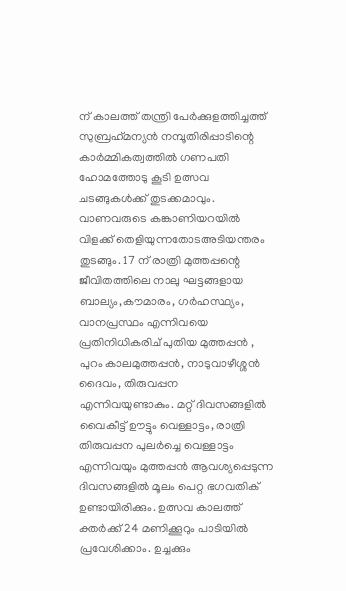ന് കാലത്ത് തന്ത്രി പേർക്കുളത്തിച്ചത്ത് സുബ്രഹ്‌മന്യൻ നമ്പൂതിരിപ്പാടിന്റെ കാർമ്മികത്വത്തിൽ ഗണപതി ഹോമത്തോടു കൂടി ഉത്സവ ചടങ്ങുകൾക്ക് തുടക്കമാവും. വാണവരുടെ കങ്കാണിയറയിൽ വിളക്ക് തെളിയുന്നതോടഅടിയന്തരം തുടങ്ങും. 17 ന് രാത്രി മുത്തപ്പന്റെ ജീവിതത്തിലെ നാലു ഘട്ടങ്ങളായ ബാല്യം,കൗമാരം, ഗർഹസ്ഥ്യം, വാനപ്രസ്ഥം എന്നിവയെ പ്രതിനിധികരിച് പുതിയ മുത്തപ്പൻ , പുറം കാലമുത്തപ്പൻ, നാടുവാഴീശ്ശൻ ദൈവം, തിരുവപ്പന എന്നിവയുണ്ടാകും. മറ്റ് ദിവസങ്ങളിൽ വൈകീട്ട് ഊട്ടും വെള്ളാട്ടം, രാത്രി തിരുവപ്പന പുലർച്ചെ വെള്ളാട്ടം എന്നിവയും മുത്തപ്പൻ ആവശ്യപ്പെടുന്ന ദിവസങ്ങളിൽ മൂലം പെറ്റ ഭഗവതിക് ഉണ്ടായിരിക്കും. ഉത്സവ കാലത്ത് ക്തർക്ക് 24 മണിക്കൂറും പാടിയിൽ പ്രവേശിക്കാം. ഉച്ചക്കും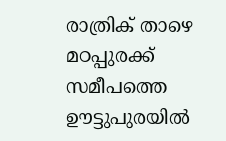രാത്രിക് താഴെ മഠപ്പുരക്ക് സമീപത്തെ ഊട്ടുപുരയിൽ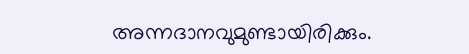അന്നദാനവുമുണ്ടായിരിക്കും.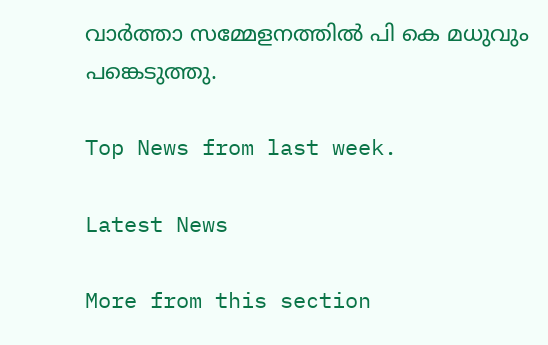വാർത്താ സമ്മേളനത്തിൽ പി കെ മധുവും പങ്കെടുത്തു.

Top News from last week.

Latest News

More from this section